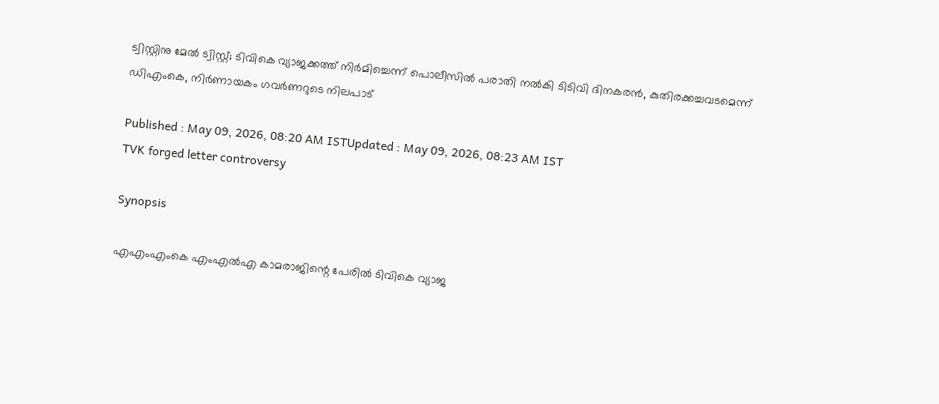ട്വിസ്റ്റിനു മേൽ ട്വിസ്റ്റ്; ടിവികെ വ്യാജക്കത്ത് നിർമിച്ചെന്ന് പൊലീസിൽ പരാതി നൽകി ടിടിവി ദിനകരൻ, കുതിരക്കച്ചവടമെന്ന് ഡിഎംകെ, നിർണായകം ഗവർണറുടെ നിലപാട്

Published : May 09, 2026, 08:20 AM ISTUpdated : May 09, 2026, 08:23 AM IST
TVK forged letter controversy

Synopsis

എഎംഎംകെ എംഎൽഎ കാമരാജിന്റെ പേരിൽ ടിവികെ വ്യാജ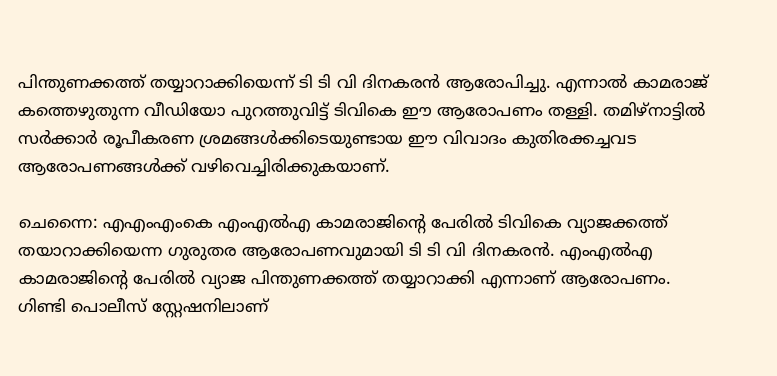പിന്തുണക്കത്ത് തയ്യാറാക്കിയെന്ന് ടി ടി വി ദിനകരൻ ആരോപിച്ചു. എന്നാൽ കാമരാജ് കത്തെഴുതുന്ന വീഡിയോ പുറത്തുവിട്ട് ടിവികെ ഈ ആരോപണം തള്ളി. തമിഴ്നാട്ടിൽ സർക്കാർ രൂപീകരണ ശ്രമങ്ങൾക്കിടെയുണ്ടായ ഈ വിവാദം കുതിരക്കച്ചവട ആരോപണങ്ങൾക്ക് വഴിവെച്ചിരിക്കുകയാണ്.

ചെന്നൈ: എഎംഎംകെ എംഎൽഎ കാമരാജിന്റെ പേരിൽ ടിവികെ വ്യാജക്കത്ത് തയാറാക്കിയെന്ന ഗുരുതര ആരോപണവുമായി ടി ടി വി ദിനകരൻ. എംഎൽഎ കാമരാജിന്റെ പേരിൽ വ്യാജ പിന്തുണക്കത്ത് തയ്യാറാക്കി എന്നാണ് ആരോപണം. ഗിണ്ടി പൊലീസ് സ്റ്റേഷനിലാണ്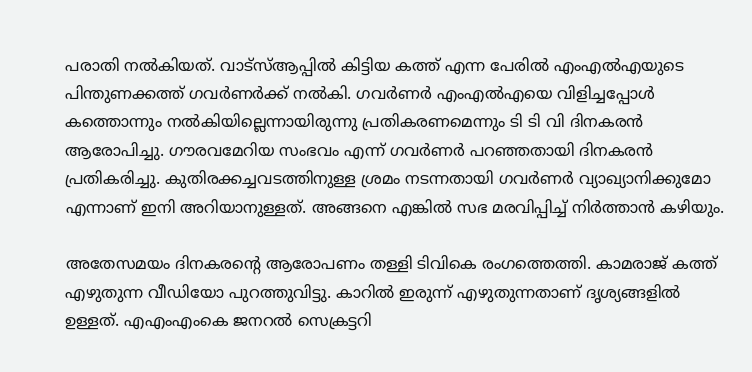പരാതി നൽകിയത്. വാട്സ്‌ആപ്പിൽ കിട്ടിയ കത്ത് എന്ന പേരിൽ എംഎൽഎയുടെ പിന്തുണക്കത്ത് ഗവർണർക്ക് നൽകി. ഗവർണർ എംഎൽഎയെ വിളിച്ചപ്പോൾ കത്തൊന്നും നൽകിയില്ലെന്നായിരുന്നു പ്രതികരണമെന്നും ടി ടി വി ദിനകരൻ ആരോപിച്ചു. ഗൗരവമേറിയ സംഭവം എന്ന് ഗവർണർ പറഞ്ഞതായി ദിനകരൻ പ്രതികരിച്ചു. കുതിരക്കച്ചവടത്തിനുള്ള ശ്രമം നടന്നതായി ഗവർണർ വ്യാഖ്യാനിക്കുമോ എന്നാണ് ഇനി അറിയാനുള്ളത്. അങ്ങനെ എങ്കിൽ സഭ മരവിപ്പിച്ച് നിർത്താൻ കഴിയും.

അതേസമയം ദിനകരന്‍റെ ആരോപണം തള്ളി ടിവികെ രംഗത്തെത്തി. കാമരാജ് കത്ത് എഴുതുന്ന വീഡിയോ പുറത്തുവിട്ടു. കാറിൽ ഇരുന്ന് എഴുതുന്നതാണ് ദൃശ്യങ്ങളിൽ ഉള്ളത്. എഎംഎംകെ ജനറൽ സെക്രട്ടറി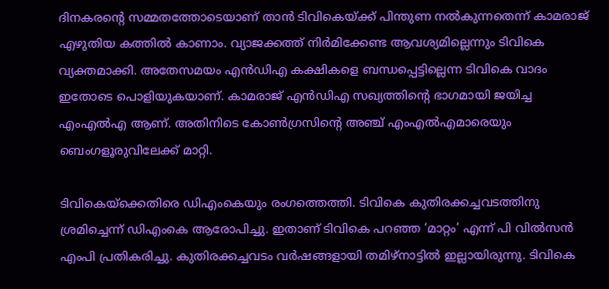ദിനകരന്റെ സമ്മതത്തോടെയാണ് താൻ ടിവികെയ്ക്ക് പിന്തുണ നൽകുന്നതെന്ന് കാമരാജ് എഴുതിയ കത്തിൽ കാണാം. വ്യാജക്കത്ത് നിർമിക്കേണ്ട ആവശ്യമില്ലെന്നും ടിവികെ വ്യക്തമാക്കി. അതേസമയം എൻഡിഎ കക്ഷികളെ ബന്ധപ്പെട്ടില്ലെന്ന ടിവികെ വാദം ഇതോടെ പൊളിയുകയാണ്. കാമരാജ്‌ എൻഡിഎ സഖ്യത്തിന്റെ ഭാഗമായി ജയിച്ച എംഎൽഎ ആണ്. അതിനിടെ കോണ്‍ഗ്രസിന്‍റെ അഞ്ച് എംഎൽഎമാരെയും ബെംഗളൂരുവിലേക്ക് മാറ്റി.

ടിവികെയ്ക്കെതിരെ ഡിഎംകെയും രംഗത്തെത്തി. ടിവികെ കുതിരക്കച്ചവടത്തിനു ശ്രമിച്ചെന്ന് ഡിഎംകെ ആരോപിച്ചു. ഇതാണ് ടിവികെ പറഞ്ഞ ‘മാറ്റം’ എന്ന് പി വിൽസൻ എംപി പ്രതികരിച്ചു. കുതിരക്കച്ചവടം വർഷങ്ങളായി തമിഴ്നാട്ടിൽ ഇല്ലായിരുന്നു. ടിവികെ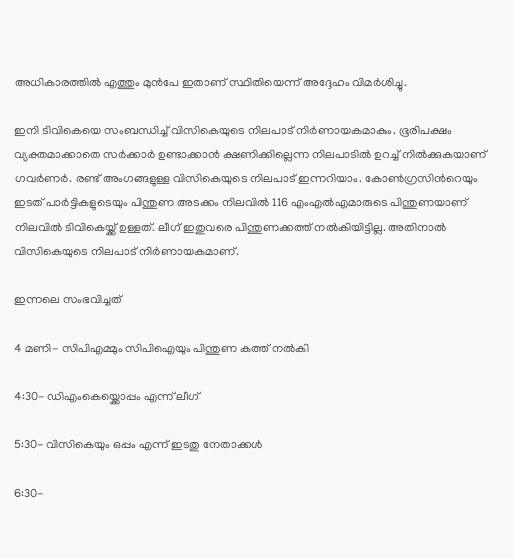അധികാരത്തിൽ എത്തും മുൻപേ ഇതാണ് സ്ഥിതിയെന്ന് അദ്ദേഹം വിമർശിച്ചു.

ഇനി ടിവികെയെ സംബന്ധിച്ച് വിസികെയുടെ നിലപാട് നിർണായകമാകും. ഭൂരിപക്ഷം വ്യക്തമാക്കാതെ സർക്കാർ ഉണ്ടാക്കാൻ ക്ഷണിക്കില്ലെന്ന നിലപാടിൽ ഉറച്ച് നിൽക്കുകയാണ് ഗവർണർ. രണ്ട് അംഗങ്ങളുള്ള വിസികെയുടെ നിലപാട് ഇന്നറിയാം. കോണ്‍ഗ്രസിന്‍റെയും ഇടത് പാർട്ടികളുടെയും പിന്തുണ അടക്കം നിലവിൽ 116 എംഎൽഎമാരുടെ പിന്തുണയാണ് നിലവിൽ ടിവികെയ്ക്ക് ഉള്ളത്. ലീഗ് ഇതുവരെ പിന്തുണക്കത്ത് നൽകിയിട്ടില്ല. അതിനാൽ വിസികെയുടെ നിലപാട് നിർണായകമാണ്.

ഇന്നലെ സംഭവിച്ചത്

4 മണി- സിപിഎമ്മും സിപിഐയും പിന്തുണ കത്ത് നൽകി

4:30- ഡിഎംകെയ്ക്കൊപ്പം എന്ന് ലീഗ്

5:30- വിസികെയും ഒപ്പം എന്ന് ഇടതു നേതാക്കൾ

6:30-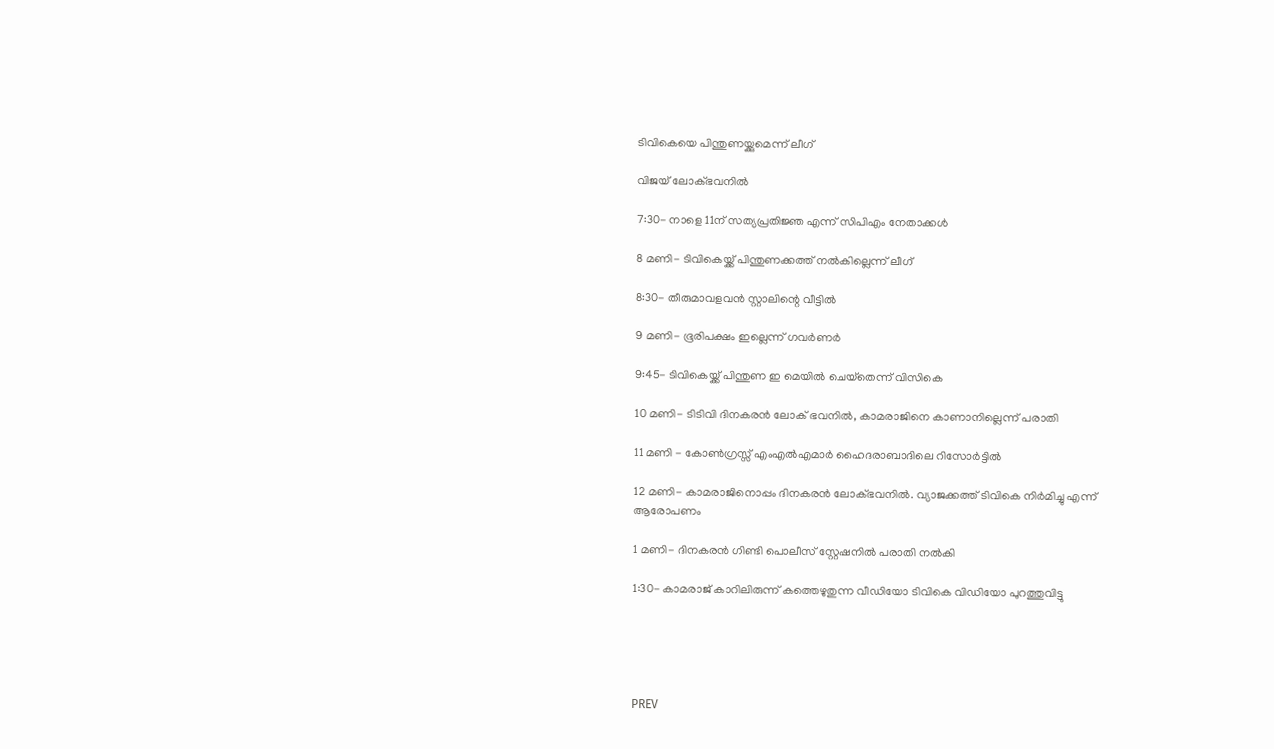ടിവികെയെ പിന്തുണയ്ക്കുമെന്ന് ലീഗ്

വിജയ് ലോക്ഭവനിൽ

7:30- നാളെ 11ന് സത്യപ്രതിജ്ഞ എന്ന് സിപിഎം നേതാക്കൾ

8 മണി- ടിവികെയ്ക്ക് പിന്തുണക്കത്ത് നൽകില്ലെന്ന് ലീഗ്

8:30- തീരുമാവളവൻ സ്റ്റാലിന്റെ വീട്ടിൽ

9 മണി- ഭൂരിപക്ഷം ഇല്ലെന്ന് ഗവർണർ

9:45- ടിവികെയ്ക്ക് പിന്തുണ ഇ മെയിൽ ചെയ്‌തെന്ന് വിസികെ

10 മണി- ടിടിവി ദിനകരൻ ലോക് ഭവനിൽ, കാമരാജിനെ കാണാനില്ലെന്ന് പരാതി

11 മണി - കോൺഗ്രസ്സ് എംഎൽഎമാർ ഹൈദരാബാദിലെ റിസോർട്ടിൽ

12 മണി- കാമരാജിനൊപ്പം ദിനകരൻ ലോക്ഭവനിൽ. വ്യാജക്കത്ത് ടിവികെ നിർമിച്ചു എന്ന് ആരോപണം

1 മണി- ദിനകരൻ ഗിണ്ടി പൊലീസ് സ്റ്റേഷനിൽ പരാതി നൽകി

1:30- കാമരാജ് കാറിലിരുന്ന് കത്തെഴുതുന്ന വീഡിയോ ടിവികെ വിഡിയോ പുറത്തുവിട്ടു





PREV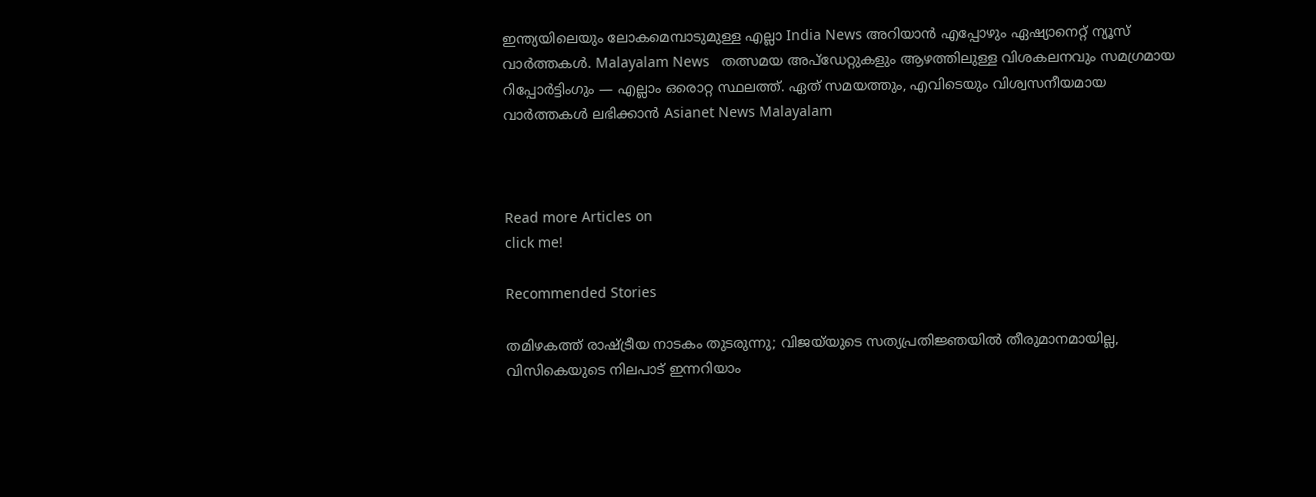ഇന്ത്യയിലെയും ലോകമെമ്പാടുമുള്ള എല്ലാ India News അറിയാൻ എപ്പോഴും ഏഷ്യാനെറ്റ് ന്യൂസ് വാർത്തകൾ. Malayalam News   തത്സമയ അപ്‌ഡേറ്റുകളും ആഴത്തിലുള്ള വിശകലനവും സമഗ്രമായ റിപ്പോർട്ടിംഗും — എല്ലാം ഒരൊറ്റ സ്ഥലത്ത്. ഏത് സമയത്തും, എവിടെയും വിശ്വസനീയമായ വാർത്തകൾ ലഭിക്കാൻ Asianet News Malayalam



Read more Articles on
click me!

Recommended Stories

തമിഴകത്ത് രാഷ്ട്രീയ നാടകം തുടരുന്നു; വിജയ്‌യുടെ സത്യപ്രതിജ്ഞയിൽ തീരുമാനമായില്ല, വിസികെയുടെ നിലപാട് ഇന്നറിയാം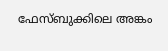ഫേസ്ബുക്കിലെ അങ്കം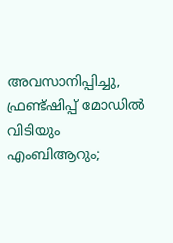അവസാനിപ്പിച്ചു, ഫ്രണ്ട്ഷിപ്പ് മോഡിൽ വിടിയും എംബിആറും‌;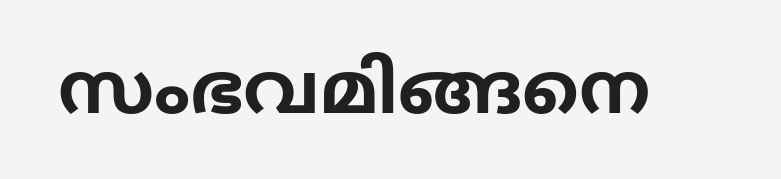സംഭവമിങ്ങനെ